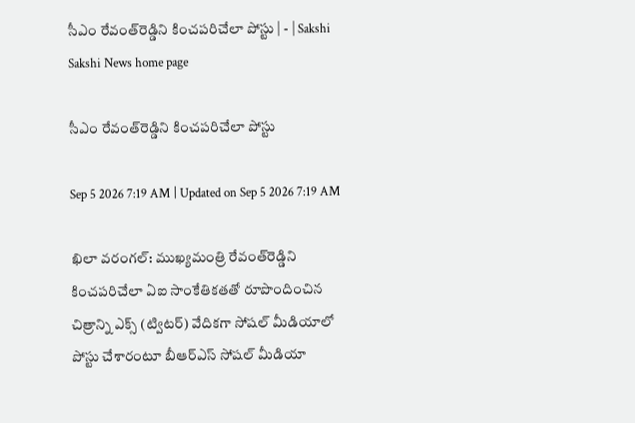సీఎం రేవంత్‌రెడ్డిని కించపరిచేలా పోస్టు | - | Sakshi
Sakshi News home page

సీఎం రేవంత్‌రెడ్డిని కించపరిచేలా పోస్టు

Sep 5 2026 7:19 AM | Updated on Sep 5 2026 7:19 AM

ఖిలా వరంగల్‌: ముఖ్యమంత్రి రేవంత్‌రెడ్డిని కించపరిచేలా ఏఐ సాంకేతికతతో రూపొందించిన చిత్రాన్ని ఎక్స్‌ (ట్విటర్‌) వేదికగా సోషల్‌ మీడియాలో పోస్టు చేశారంటూ బీఆర్‌ఎస్‌ సోషల్‌ మీడియా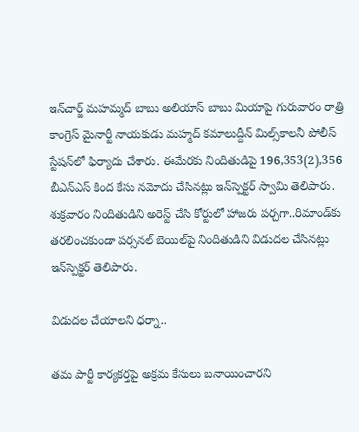ఇన్‌చార్జ్‌ మహమ్మద్‌ బాబు అలియాస్‌ బాబు మియాపై గురువారం రాత్రి కాంగ్రెస్‌ మైనార్టీ నాయకుడు మహ్మద్‌ కమాలుద్దీన్‌ మిల్స్‌కాలనీ పోలీస్‌ స్టేషన్‌లో ఫిర్యాదు చేశారు. ఈమేరకు నిందితుడిపై 196,353(2),356 బీఎన్‌ఎస్‌ కింద కేసు నమోదు చేసినట్లు ఇన్‌స్పెక్టర్‌ స్వామి తెలిపారు. శుక్రవారం నిందితుడిని అరెస్ట్‌ చేసి కోర్టులో హాజరు పర్చగా..రిమాండ్‌కు తరలించకుండా పర్సనల్‌ బెయిల్‌పై నిందితుడిని విడుదల చేసినట్లు ఇన్‌స్పెక్టర్‌ తెలిపారు.

విడుదల చేయాలని ధర్నా..

తమ పార్టీ కార్యకర్తపై అక్రమ కేసులు బనాయించారని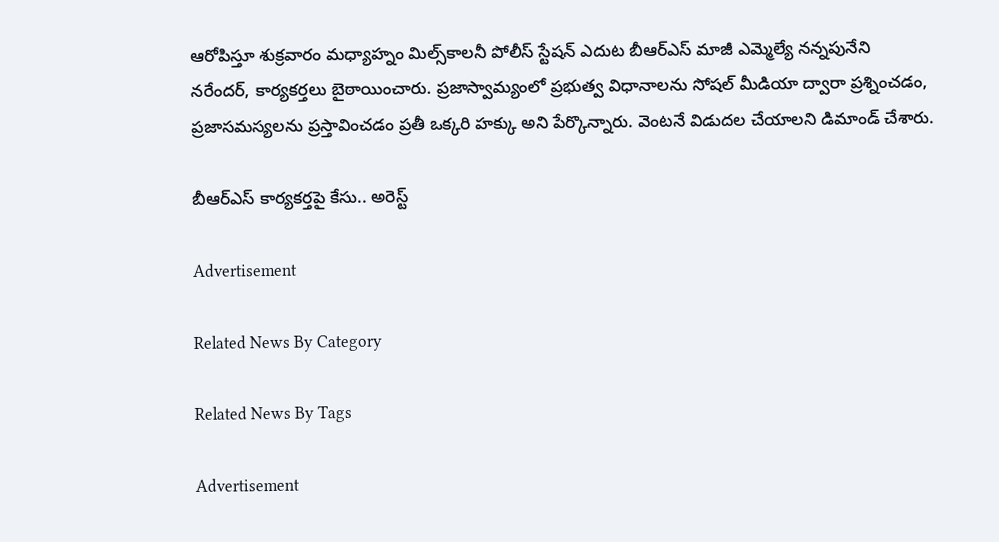ఆరోపిస్తూ శుక్రవారం మధ్యాహ్నం మిల్స్‌కాలనీ పోలీస్‌ స్టేషన్‌ ఎదుట బీఆర్‌ఎస్‌ మాజీ ఎమ్మెల్యే నన్నపునేని నరేందర్‌, కార్యకర్తలు బైఠాయించారు. ప్రజాస్వామ్యంలో ప్రభుత్వ విధానాలను సోషల్‌ మీడియా ద్వారా ప్రశ్నించడం, ప్రజాసమస్యలను ప్రస్తావించడం ప్రతీ ఒక్కరి హక్కు అని పేర్కొన్నారు. వెంటనే విడుదల చేయాలని డిమాండ్‌ చేశారు.

బీఆర్‌ఎస్‌ కార్యకర్తపై కేసు.. అరెస్ట్‌

Advertisement

Related News By Category

Related News By Tags

Advertisement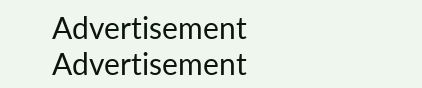Advertisement
Advertisement